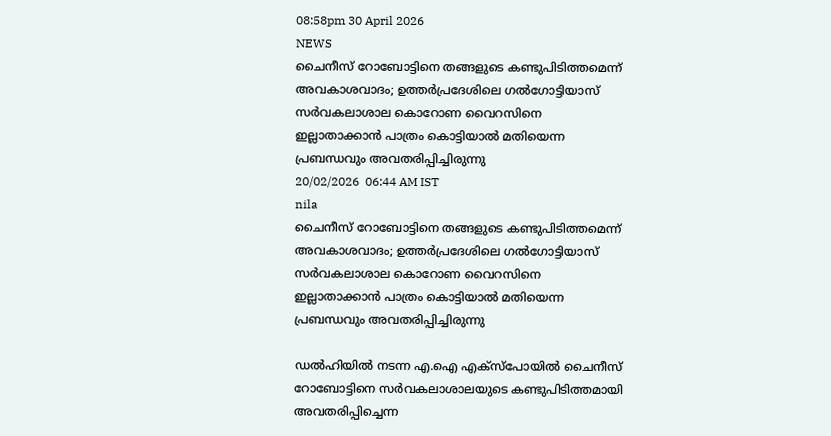08:58pm 30 April 2026
NEWS
ചൈനീസ് റോബോട്ടിനെ തങ്ങളുടെ കണ്ടുപിടിത്തമെന്ന് അവകാശവാദം; ഉത്തർപ്രദേശിലെ ഗൽഗോട്ടിയാസ് സർവകലാശാല കൊറോണ വൈറസിനെ ഇല്ലാതാക്കാൻ പാത്രം കൊട്ടിയാൽ മതിയെന്ന പ്രബന്ധവും അവതരിപ്പിച്ചിരുന്നു
20/02/2026  06:44 AM IST
nila
ചൈനീസ് റോബോട്ടിനെ തങ്ങളുടെ കണ്ടുപിടിത്തമെന്ന് അവകാശവാദം; ഉത്തർപ്രദേശിലെ ഗൽഗോട്ടിയാസ് സർവകലാശാല കൊറോണ വൈറസിനെ ഇല്ലാതാക്കാൻ പാത്രം കൊട്ടിയാൽ മതിയെന്ന പ്രബന്ധവും അവതരിപ്പിച്ചിരുന്നു

ഡൽഹിയിൽ നടന്ന എ.ഐ എക്‌സ്‌പോയിൽ ചൈനീസ് റോബോട്ടിനെ സർവകലാശാലയുടെ കണ്ടുപിടിത്തമായി അവതരിപ്പിച്ചെന്ന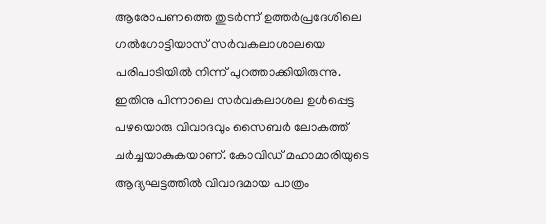ആരോപണത്തെ തുടർന്ന് ഉത്തർപ്രദേശിലെ ഗൽഗോട്ടിയാസ് സർവകലാശാലയെ പരിപാടിയിൽ നിന്ന് പുറത്താക്കിയിരുന്നു. ഇതിനു പിന്നാലെ സർവകലാശല ഉൾപ്പെട്ട പഴയൊരു വിവാദവും സൈബർ ലോകത്ത് ചർച്ചയാകുകയാണ്. കോവിഡ് മഹാമാരിയുടെ ആദ്യഘട്ടത്തിൽ വിവാദമായ പാത്രം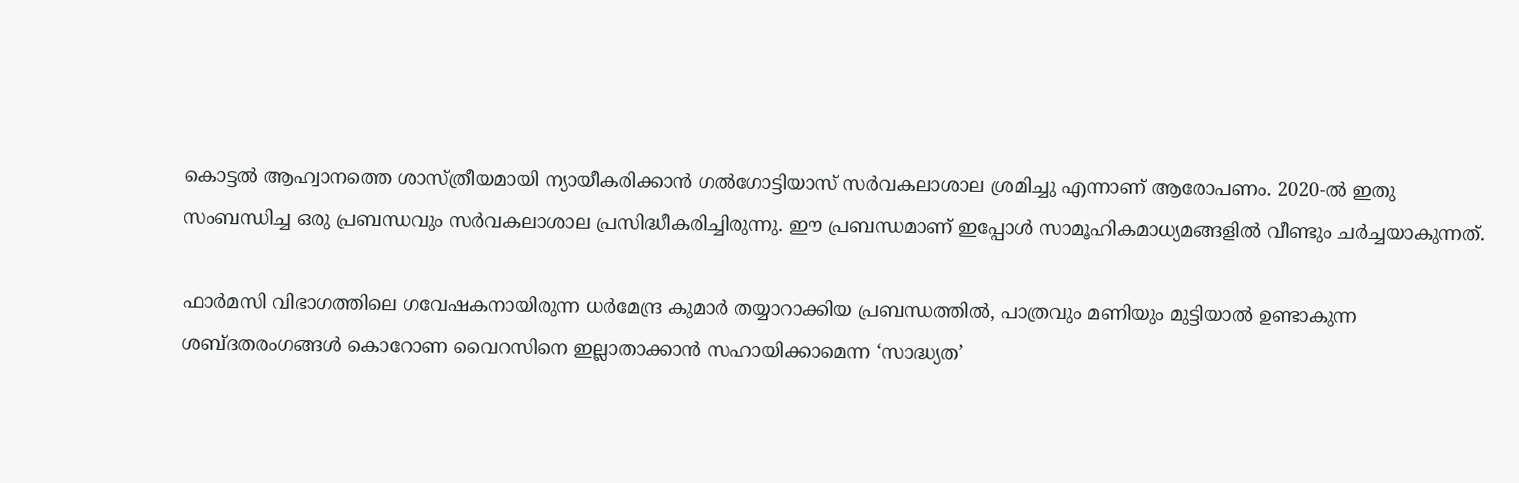കൊട്ടൽ ആഹ്വാനത്തെ ശാസ്ത്രീയമായി ന്യായീകരിക്കാൻ ഗൽഗോട്ടിയാസ് സർവകലാശാല ശ്രമിച്ചു എന്നാണ് ആരോപണം. 2020-ൽ ഇതു സംബന്ധിച്ച ഒരു പ്രബന്ധവും സർവകലാശാല പ്രസിദ്ധീകരിച്ചിരുന്നു. ഈ പ്രബന്ധമാണ് ഇപ്പോൾ സാമൂഹികമാധ്യമങ്ങളിൽ വീണ്ടും ചർച്ചയാകുന്നത്.

ഫാർമസി വിഭാഗത്തിലെ ഗവേഷകനായിരുന്ന ധർമേന്ദ്ര കുമാർ തയ്യാറാക്കിയ പ്രബന്ധത്തിൽ, പാത്രവും മണിയും മുട്ടിയാൽ ഉണ്ടാകുന്ന ശബ്ദതരംഗങ്ങൾ കൊറോണ വൈറസിനെ ഇല്ലാതാക്കാൻ സഹായിക്കാമെന്ന ‘സാദ്ധ്യത’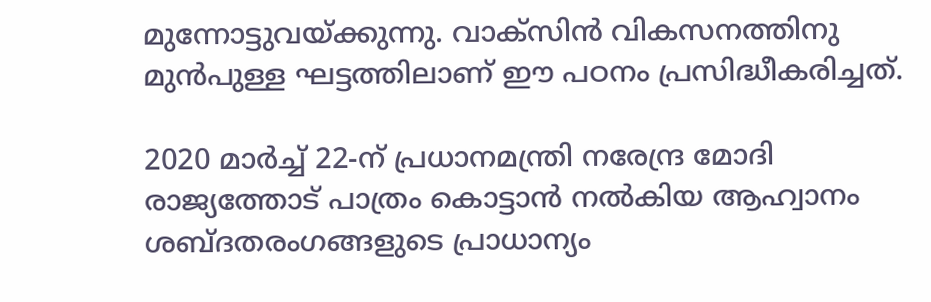മുന്നോട്ടുവയ്ക്കുന്നു. വാക്‌സിൻ വികസനത്തിനു മുൻപുള്ള ഘട്ടത്തിലാണ് ഈ പഠനം പ്രസിദ്ധീകരിച്ചത്.

2020 മാർച്ച് 22-ന് പ്രധാനമന്ത്രി നരേന്ദ്ര മോദി രാജ്യത്തോട് പാത്രം കൊട്ടാൻ നൽകിയ ആഹ്വാനം ശബ്ദതരംഗങ്ങളുടെ പ്രാധാന്യം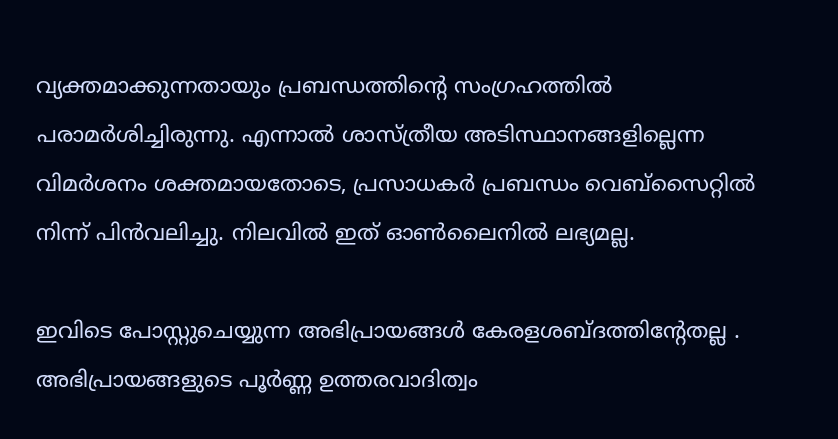വ്യക്തമാക്കുന്നതായും പ്രബന്ധത്തിന്റെ സംഗ്രഹത്തിൽ പരാമർശിച്ചിരുന്നു. എന്നാൽ ശാസ്ത്രീയ അടിസ്ഥാനങ്ങളില്ലെന്ന വിമർശനം ശക്തമായതോടെ, പ്രസാധകർ പ്രബന്ധം വെബ്സൈറ്റിൽ നിന്ന് പിൻവലിച്ചു. നിലവിൽ ഇത് ഓൺലൈനിൽ ലഭ്യമല്ല.

ഇവിടെ പോസ്റ്റുചെയ്യുന്ന അഭിപ്രായങ്ങള്‍ കേരളശബ്‌ദത്തിന്റേതല്ല . അഭിപ്രായങ്ങളുടെ പൂര്‍ണ്ണ ഉത്തരവാദിത്വം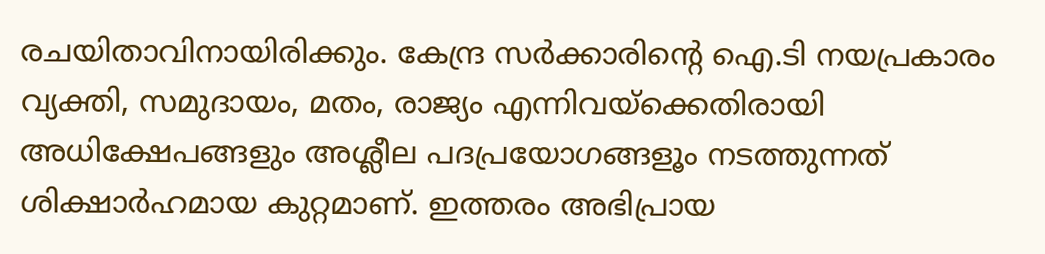രചയിതാവിനായിരിക്കും. കേന്ദ്ര സർക്കാരിന്റെ ഐ.ടി നയപ്രകാരം വ്യക്തി, സമുദായം, മതം, രാജ്യം എന്നിവയ്ക്കെതിരായി അധിക്ഷേപങ്ങളും അശ്ലീല പദപ്രയോഗങ്ങളൂം നടത്തുന്നത് ശിക്ഷാര്‍ഹമായ കുറ്റമാണ്. ഇത്തരം അഭിപ്രായ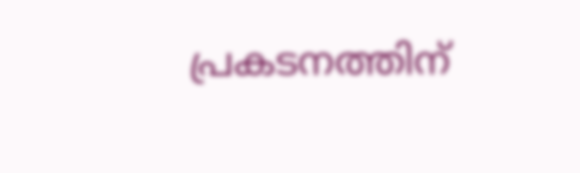പ്രകടനത്തിന്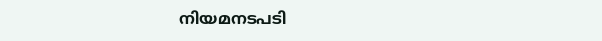നിയമനടപടി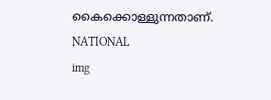കൈക്കൊള്ളുന്നതാണ്.
NATIONAL
img